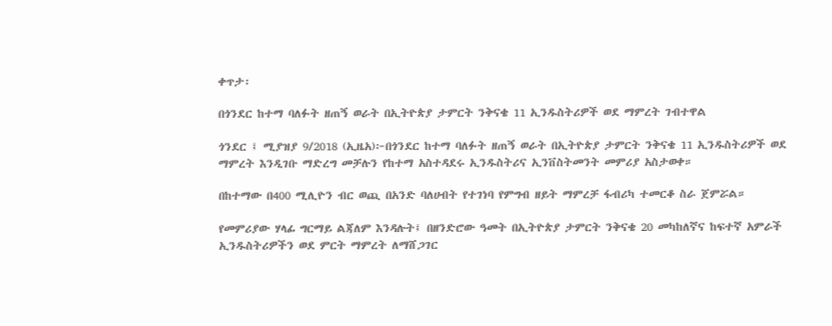ቀጥታ፡

በጎንደር ከተማ ባለፉት ዘጠኝ ወራት በኢትዮጵያ ታምርት ንቅናቄ 11 ኢንዱስትሪዎች ወደ ማምረት ገብተዋል

ጎንደር ፤ ሚያዝያ 9/2018 (ኢዜአ)፦በጎንደር ከተማ ባለፉት ዘጠኝ ወራት በኢትዮጵያ ታምርት ንቅናቄ 11 ኢንዱስትሪዎች ወደ ማምረት እንዲገቡ ማድረግ መቻሉን የከተማ አስተዳደሩ ኢንዱስትሪና ኢንቨስትመንት መምሪያ አስታወቀ።

በከተማው በ400 ሚሊዮን ብር ወጪ በአንድ ባለሀብት የተገነባ የምግብ ዘይት ማምረቻ ፋብሪካ ተመርቆ ስራ ጀምሯል።

የመምሪያው ሃላፊ ግርማይ ልጃለም እንዳሉት፤ በዘንድሮው ዓመት በኢትዮጵያ ታምርት ንቅናቄ 20 መካከለኛና ከፍተኛ አምራች ኢንዱስትሪዎችን ወደ ምርት ማምረት ለማሸጋገር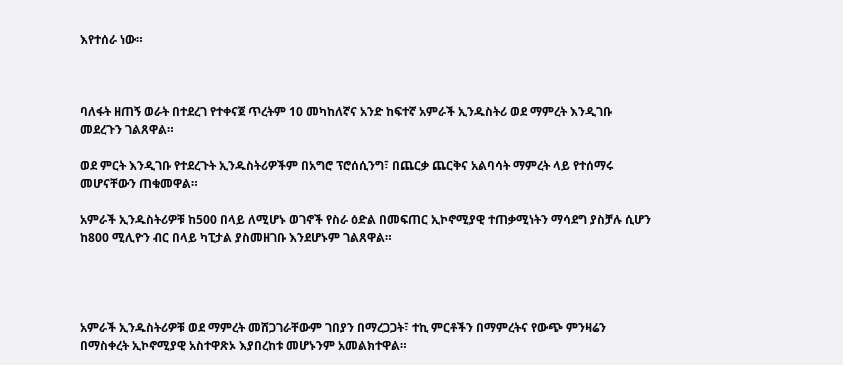እየተሰራ ነው።



ባለፋት ዘጠኝ ወራት በተደረገ የተቀናጀ ጥረትም 10 መካከለኛና አንድ ከፍተኛ አምራች ኢንዱስትሪ ወደ ማምረት እንዲገቡ መደረጉን ገልጸዋል።

ወደ ምርት እንዲገቡ የተደረጉት ኢንዱስትሪዎችም በአግሮ ፕሮሰሲንግ፣ በጨርቃ ጨርቅና አልባሳት ማምረት ላይ የተሰማሩ መሆናቸውን ጠቁመዋል።

አምራች ኢንዱስትሪዎቹ ከ500 በላይ ለሚሆኑ ወገኖች የስራ ዕድል በመፍጠር ኢኮኖሚያዊ ተጠቃሚነትን ማሳደግ ያስቻሉ ሲሆን ከ800 ሚሊዮን ብር በላይ ካፒታል ያስመዘገቡ እንደሆኑም ገልጸዋል።




አምራች ኢንዱስትሪዎቹ ወደ ማምረት መሸጋገራቸውም ገበያን በማረጋጋት፣ ተኪ ምርቶችን በማምረትና የውጭ ምንዛሬን በማስቀረት ኢኮኖሚያዊ አስተዋጽኦ እያበረከቱ መሆኑንም አመልክተዋል።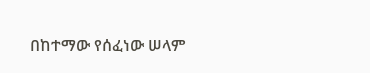በከተማው የሰፈነው ሠላም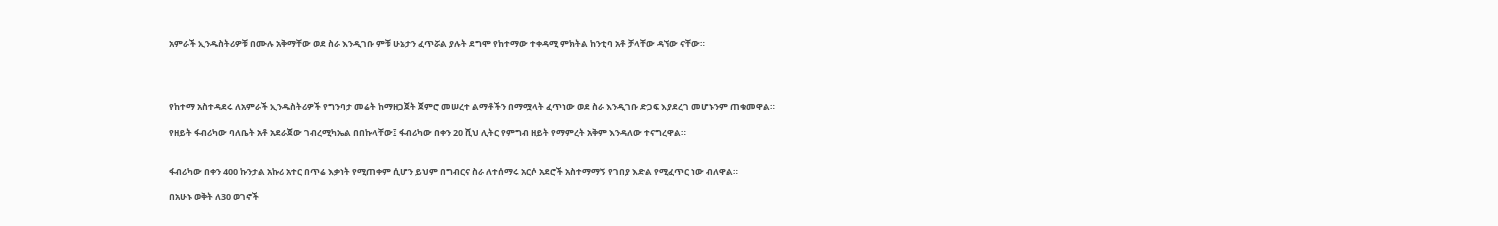አምራች ኢንዱስትሪዎቹ በሙሉ አቅማቸው ወደ ስራ እንዲገቡ ምቹ ሁኔታን ፈጥሯል ያሉት ደግሞ የከተማው ተቀዳሚ ምክትል ከንቲባ አቶ ቻላቸው ዳኘው ናቸው።




የከተማ አስተዳደሩ ለአምራች ኢንዱስትሪዎች የግንባታ መሬት ከማዘጋጀት ጀምሮ መሠረተ ልማቶችን በማሟላት ፈጥነው ወደ ስራ እንዲገቡ ድጋፍ እያደረገ መሆኑንም ጠቁመዋል።

የዘይት ፋብሪካው ባለቤት አቶ አደራጀው ገብረሚካኤል በበኩላቸው፤ ፋብሪካው በቀን 20 ሺህ ሊትር የምግብ ዘይት የማምረት አቅም እንዳለው ተናግረዋል።


ፋብሪካው በቀን 400 ኩንታል አኩሪ አተር በጥሬ እቃነት የሚጠቀም ሲሆን ይህም በግብርና ስራ ለተሰማሩ አርሶ አደሮች አስተማማኝ የገበያ እድል የሚፈጥር ነው ብለዋል።

በአሁኑ ወቅት ለ30 ወገኖች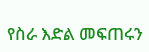የስራ እድል መፍጠሩን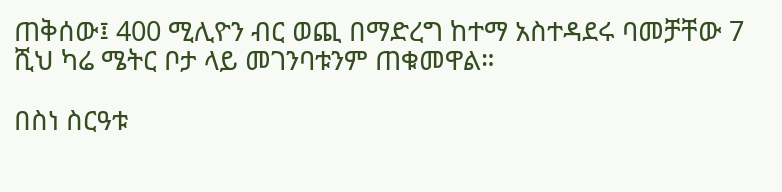ጠቅሰው፤ 400 ሚሊዮን ብር ወጪ በማድረግ ከተማ አስተዳደሩ ባመቻቸው 7 ሺህ ካሬ ሜትር ቦታ ላይ መገንባቱንም ጠቁመዋል።

በስነ ስርዓቱ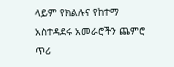ላይም የክልሉና የከተማ አስተዳደሩ አመራሮችን ጨምሮ ጥሪ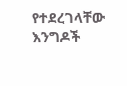የተደረገላቸው እንግዶች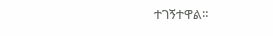ተገኝተዋል።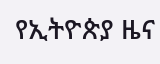የኢትዮጵያ ዜና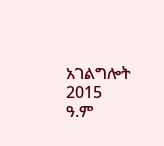አገልግሎት
2015
ዓ.ም